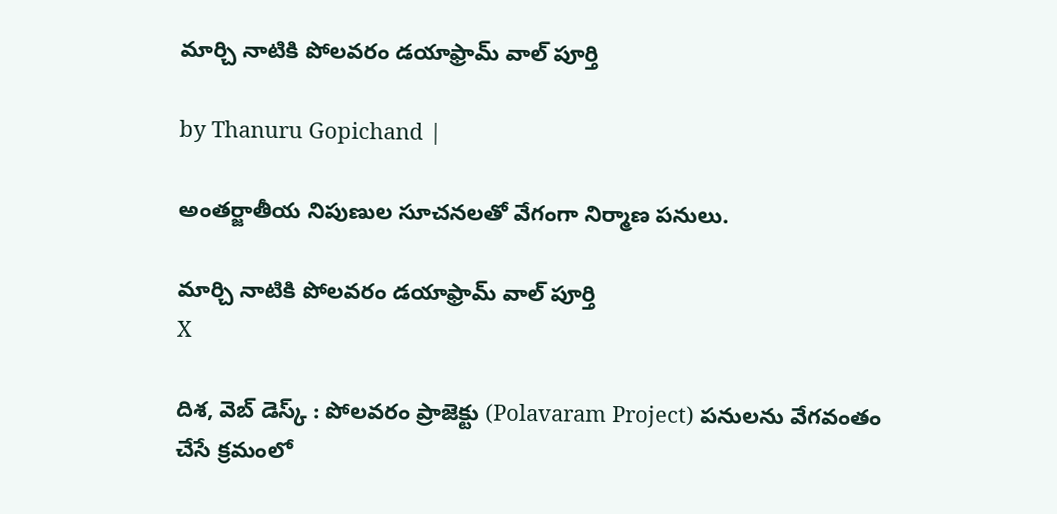మార్చి నాటికి పోలవరం డయాఫ్రామ్ వాల్ పూర్తి

by Thanuru Gopichand |

అంతర్జాతీయ నిపుణుల సూచనలతో వేగంగా నిర్మాణ పనులు.

మార్చి నాటికి పోలవరం డయాఫ్రామ్ వాల్ పూర్తి
X

దిశ, వెబ్ డెస్క్ : పోలవరం ప్రాజెక్టు (Polavaram Project) పనులను వేగవంతం చేసే క్రమంలో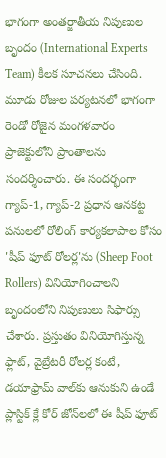భాగంగా అంతర్జాతీయ నిపుణుల బృందం (International Experts Team) కీలక సూచనలు చేసింది. మూడు రోజుల పర్యటనలో భాగంగా రెండో రోజైన మంగళవారం ప్రాజెక్టులోని ప్రాంతాలను సందర్శించారు. ఈ సందర్భంగా గ్యాప్-1, గ్యాప్-2 ప్రధాన ఆనకట్ట పనులలో రోలింగ్ కార్యకలాపాల కోసం 'షీప్ ఫూట్ రోలర్ల'ను (Sheep Foot Rollers) వినియోగించాలని బృందంలోని నిపుణులు సిఫార్సు చేశారు. ప్రస్తుతం వినియోగిస్తున్న ఫ్లాట్, వైబ్రేటరీ రోలర్ల కంటే, డయాఫ్రామ్ వాల్‌కు ఆనుకుని ఉండే ప్లాస్టిక్ క్లే కోర్ జోన్‌లలో ఈ షీప్ ఫూట్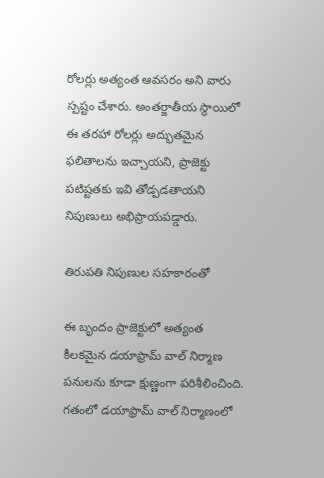రోలర్లు అత్యంత ఆవసరం అని వారు స్పష్టం చేశారు. అంతర్జాతీయ స్థాయిలో ఈ తరహా రోలర్లు అద్భుతమైన ఫలితాలను ఇచ్చాయని, ప్రాజెక్టు పటిష్టతకు ఇవి తోడ్పడతాయని నిపుణులు అభిప్రాయపడ్డారు.

తిరుపతి నిపుణుల సహకారంతో

ఈ బృందం ప్రాజెక్టులో అత్యంత కీలకమైన డయాఫ్రామ్ వాల్ నిర్మాణ పనులను కూడా క్షుణ్ణంగా పరిశీలించింది. గతంలో డయాఫ్రామ్ వాల్ నిర్మాణంలో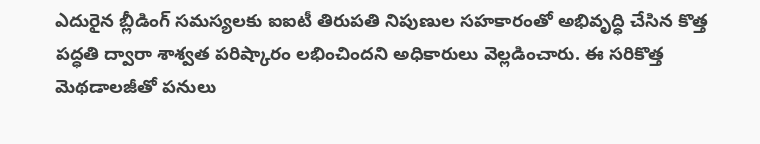ఎదురైన బ్లీడింగ్ సమస్యలకు ఐఐటీ తిరుపతి నిపుణుల సహకారంతో అభివృద్ధి చేసిన కొత్త పద్ధతి ద్వారా శాశ్వత పరిష్కారం లభించిందని అధికారులు వెల్లడించారు. ఈ సరికొత్త మెథడాలజీతో పనులు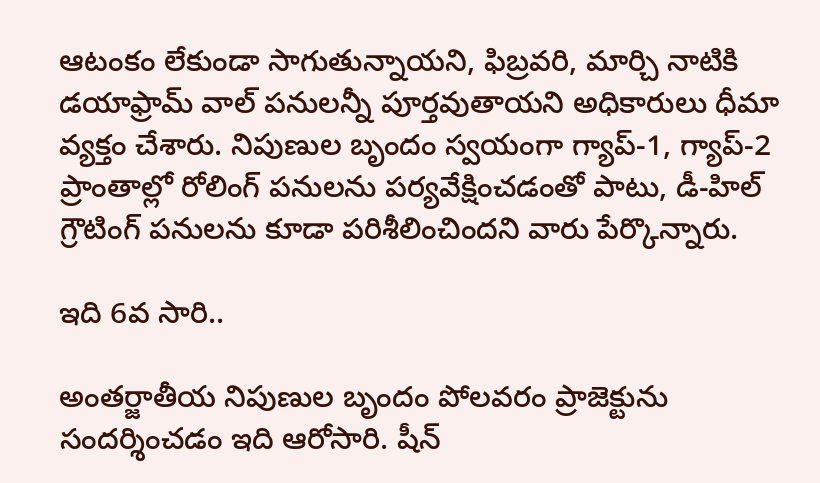ఆటంకం లేకుండా సాగుతున్నాయని, ఫిబ్రవరి, మార్చి నాటికి డయాఫ్రామ్ వాల్ పనులన్నీ పూర్తవుతాయని అధికారులు ధీమా వ్యక్తం చేశారు. నిపుణుల బృందం స్వయంగా గ్యాప్-1, గ్యాప్-2 ప్రాంతాల్లో రోలింగ్ పనులను పర్యవేక్షించడంతో పాటు, డీ-హిల్ గ్రౌటింగ్ పనులను కూడా పరిశీలించిందని వారు పేర్కొన్నారు.

ఇది 6వ సారి..

అంతర్జాతీయ నిపుణుల బృందం పోలవరం ప్రాజెక్టును సందర్శించడం ఇది ఆరోసారి. షీన్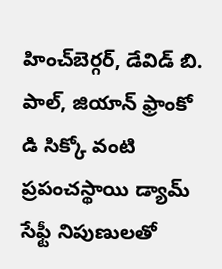హించ్‌బెర్గర్, డేవిడ్ బి. పాల్, జియాన్ ఫ్రాంకో డి సిక్కో వంటి ప్రపంచస్థాయి డ్యామ్ సేఫ్టీ నిపుణులతో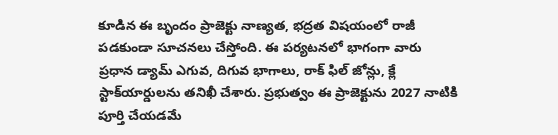కూడిన ఈ బృందం ప్రాజెక్టు నాణ్యత, భద్రత విషయంలో రాజీ పడకుండా సూచనలు చేస్తోంది. ఈ పర్యటనలో భాగంగా వారు ప్రధాన డ్యామ్ ఎగువ, దిగువ భాగాలు, రాక్ ఫిల్ జోన్లు, క్లే స్టాక్‌యార్డులను తనిఖీ చేశారు. ప్రభుత్వం ఈ ప్రాజెక్టును 2027 నాటికి పూర్తి చేయడమే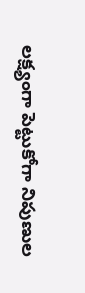లక్ష్యంగా పెట్టుకోగా నిపుణుల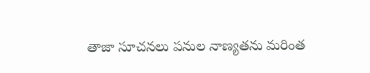తాజా సూచనలు పనుల నాణ్యతను మరింత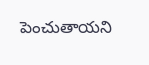పెంచుతాయని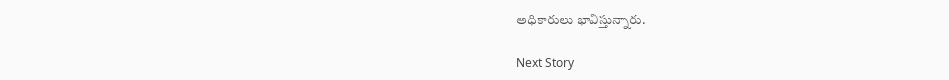అధికారులు భావిస్తున్నారు.

Next Story